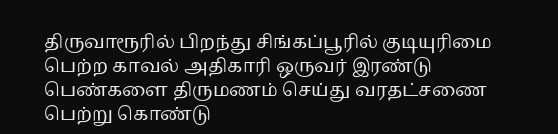திருவாரூரில் பிறந்து சிங்கப்பூரில் குடியுரிமை பெற்ற காவல் அதிகாரி ஒருவர் இரண்டு பெண்களை திருமணம் செய்து வரதட்சணை பெற்று கொண்டு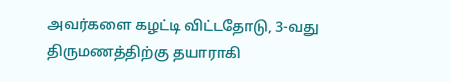அவர்களை கழட்டி விட்டதோடு, 3-வது திருமணத்திற்கு தயாராகி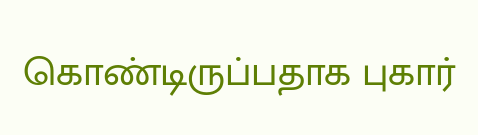கொண்டிருப்பதாக புகார்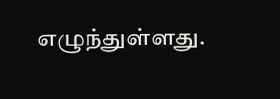எழுந்துள்ளது.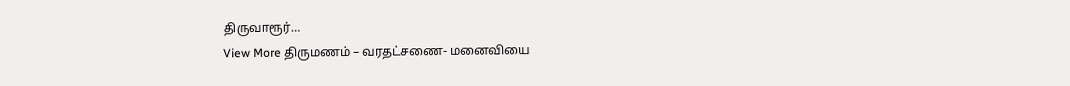திருவாரூர்…
View More திருமணம் – வரதட்சணை- மனைவியை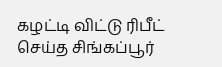கழட்டி விட்டு ரிபீட் செய்த சிங்கப்பூர்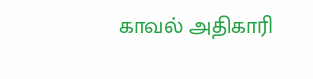காவல் அதிகாரி